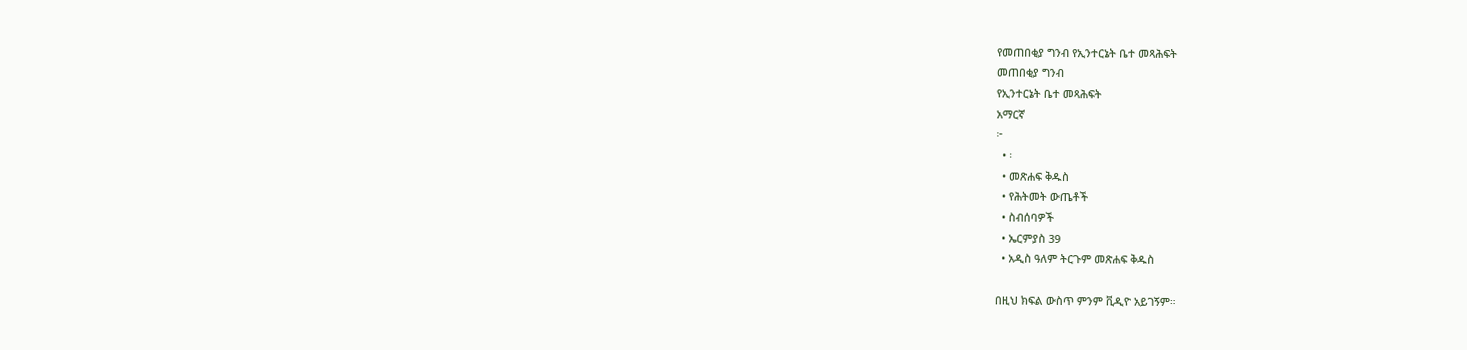የመጠበቂያ ግንብ የኢንተርኔት ቤተ መጻሕፍት
መጠበቂያ ግንብ
የኢንተርኔት ቤተ መጻሕፍት
አማርኛ
፦
  • ፡
  • መጽሐፍ ቅዱስ
  • የሕትመት ውጤቶች
  • ስብሰባዎች
  • ኤርምያስ 39
  • አዲስ ዓለም ትርጉም መጽሐፍ ቅዱስ

በዚህ ክፍል ውስጥ ምንም ቪዲዮ አይገኝም።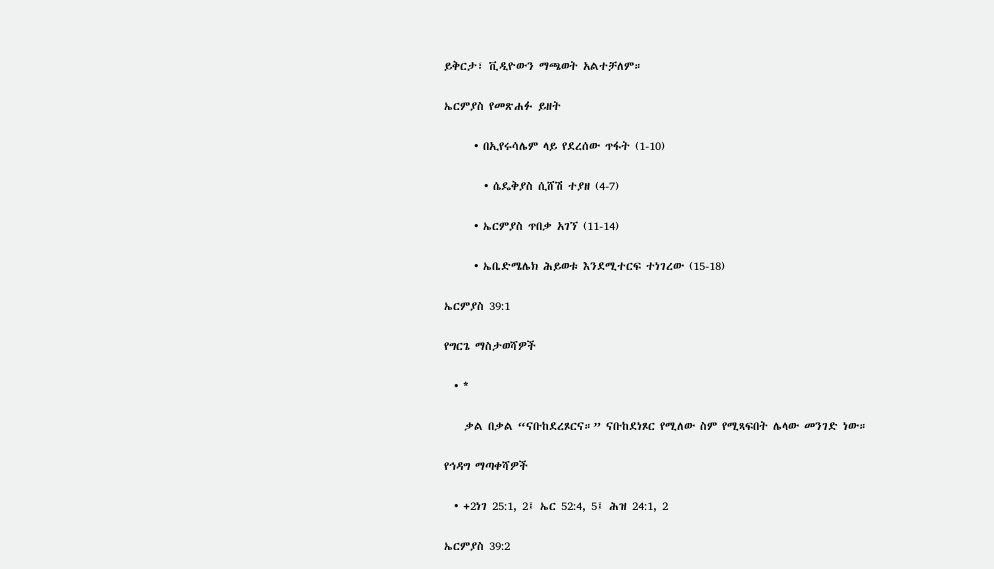ይቅርታ፣ ቪዲዮውን ማጫወት አልተቻለም።

ኤርምያስ የመጽሐፉ ይዘት

      • በኢየሩሳሌም ላይ የደረሰው ጥፋት (1-10)

        • ሴዴቅያስ ሲሸሽ ተያዘ (4-7)

      • ኤርምያስ ጥበቃ አገኘ (11-14)

      • ኤቤድሜሌክ ሕይወቱ እንደሚተርፍ ተነገረው (15-18)

ኤርምያስ 39:1

የግርጌ ማስታወሻዎች

  • *

    ቃል በቃል “ናቡከደረጾርና።” ናቡከደነጾር የሚለው ስም የሚጻፍበት ሌላው መንገድ ነው።

የኅዳግ ማጣቀሻዎች

  • +2ነገ 25:1, 2፤ ኤር 52:4, 5፤ ሕዝ 24:1, 2

ኤርምያስ 39:2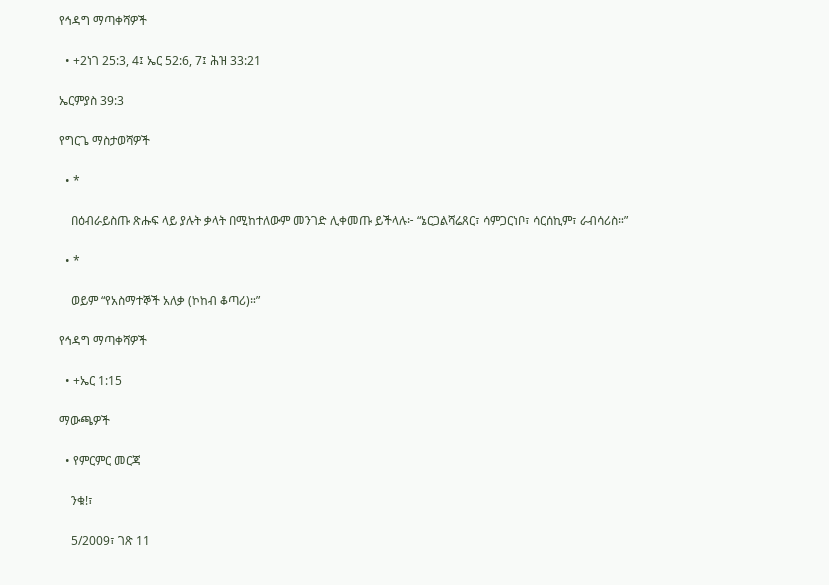የኅዳግ ማጣቀሻዎች

  • +2ነገ 25:3, 4፤ ኤር 52:6, 7፤ ሕዝ 33:21

ኤርምያስ 39:3

የግርጌ ማስታወሻዎች

  • *

    በዕብራይስጡ ጽሑፍ ላይ ያሉት ቃላት በሚከተለውም መንገድ ሊቀመጡ ይችላሉ፦ “ኔርጋልሻሬጸር፣ ሳምጋርነቦ፣ ሳርሰኪም፣ ራብሳሪስ።”

  • *

    ወይም “የአስማተኞች አለቃ (ኮከብ ቆጣሪ)።”

የኅዳግ ማጣቀሻዎች

  • +ኤር 1:15

ማውጫዎች

  • የምርምር መርጃ

    ንቁ!፣

    5/2009፣ ገጽ 11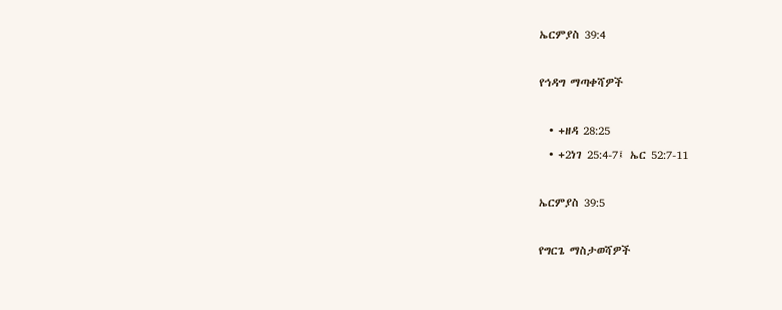ኤርምያስ 39:4

የኅዳግ ማጣቀሻዎች

  • +ዘዳ 28:25
  • +2ነገ 25:4-7፤ ኤር 52:7-11

ኤርምያስ 39:5

የግርጌ ማስታወሻዎች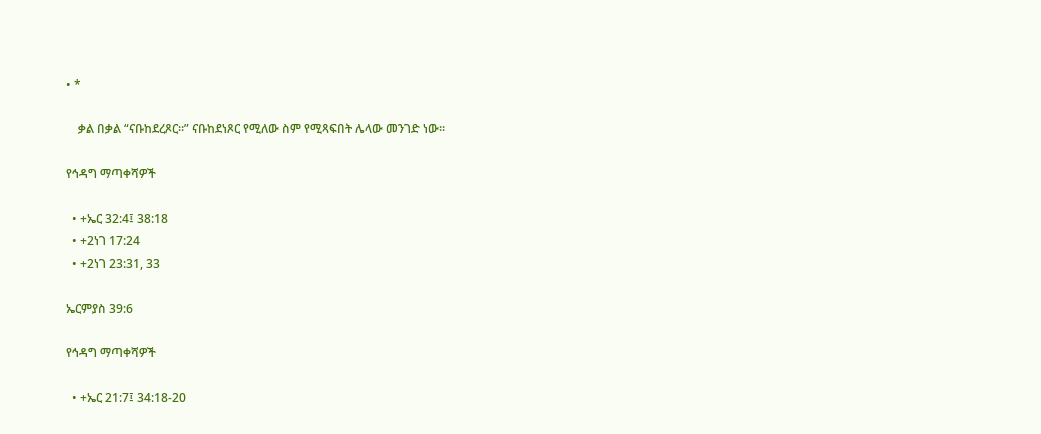• *

    ቃል በቃል “ናቡከደረጾር።” ናቡከደነጾር የሚለው ስም የሚጻፍበት ሌላው መንገድ ነው።

የኅዳግ ማጣቀሻዎች

  • +ኤር 32:4፤ 38:18
  • +2ነገ 17:24
  • +2ነገ 23:31, 33

ኤርምያስ 39:6

የኅዳግ ማጣቀሻዎች

  • +ኤር 21:7፤ 34:18-20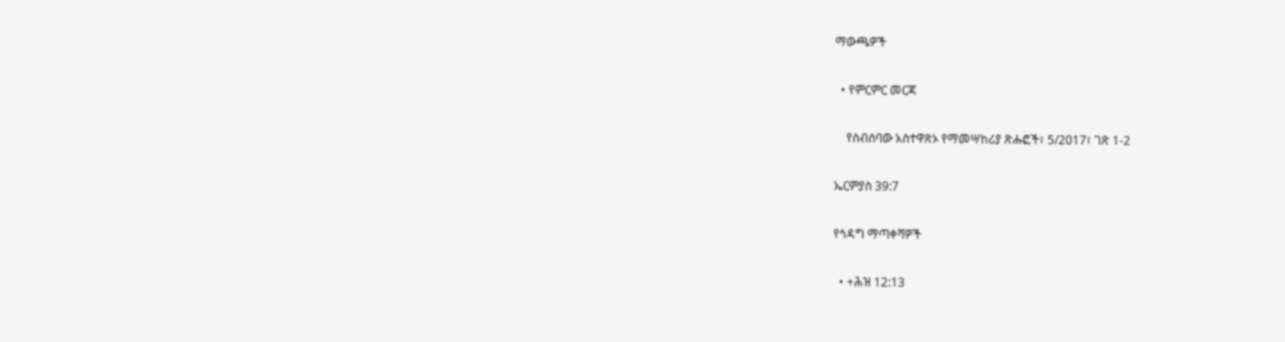ማውጫዎች

  • የምርምር መርጃ

    የስብሰባው አስተዋጽኦ የማመሣከሪያ ጽሑፎች፣ 5/2017፣ ገጽ 1-2

ኤርምያስ 39:7

የኅዳግ ማጣቀሻዎች

  • +ሕዝ 12:13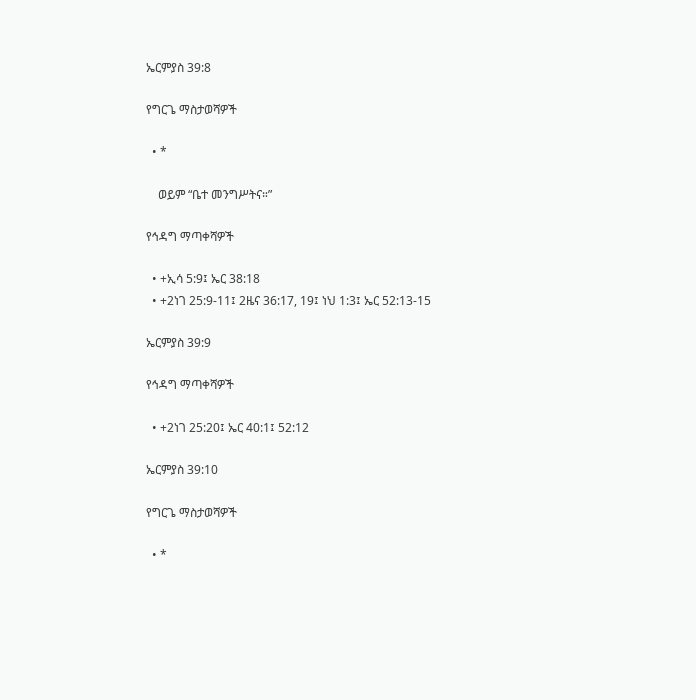ኤርምያስ 39:8

የግርጌ ማስታወሻዎች

  • *

    ወይም “ቤተ መንግሥትና።”

የኅዳግ ማጣቀሻዎች

  • +ኢሳ 5:9፤ ኤር 38:18
  • +2ነገ 25:9-11፤ 2ዜና 36:17, 19፤ ነህ 1:3፤ ኤር 52:13-15

ኤርምያስ 39:9

የኅዳግ ማጣቀሻዎች

  • +2ነገ 25:20፤ ኤር 40:1፤ 52:12

ኤርምያስ 39:10

የግርጌ ማስታወሻዎች

  • *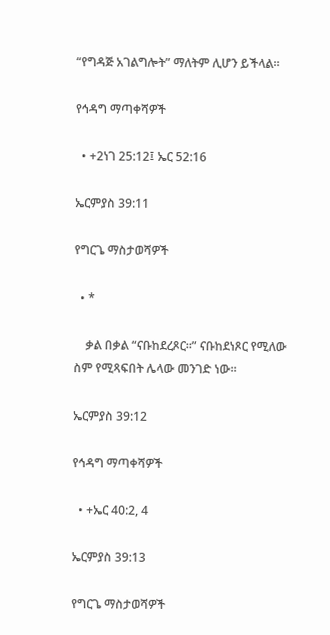“የግዳጅ አገልግሎት” ማለትም ሊሆን ይችላል።

የኅዳግ ማጣቀሻዎች

  • +2ነገ 25:12፤ ኤር 52:16

ኤርምያስ 39:11

የግርጌ ማስታወሻዎች

  • *

    ቃል በቃል “ናቡከደረጾር።” ናቡከደነጾር የሚለው ስም የሚጻፍበት ሌላው መንገድ ነው።

ኤርምያስ 39:12

የኅዳግ ማጣቀሻዎች

  • +ኤር 40:2, 4

ኤርምያስ 39:13

የግርጌ ማስታወሻዎች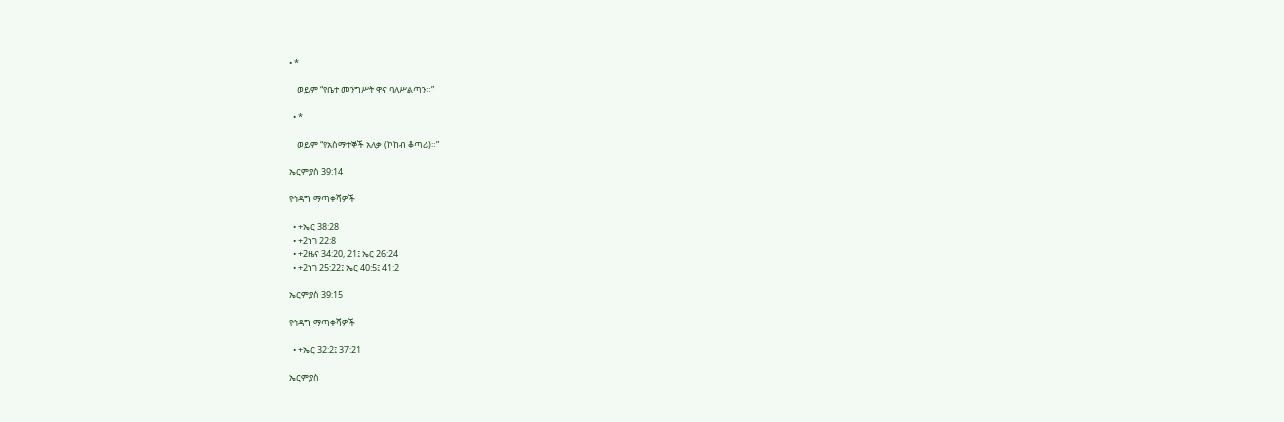• *

    ወይም “የቤተ መንግሥት ዋና ባለሥልጣን።”

  • *

    ወይም “የአስማተኞች አለቃ (ኮከብ ቆጣሪ)።”

ኤርምያስ 39:14

የኅዳግ ማጣቀሻዎች

  • +ኤር 38:28
  • +2ነገ 22:8
  • +2ዜና 34:20, 21፤ ኤር 26:24
  • +2ነገ 25:22፤ ኤር 40:5፤ 41:2

ኤርምያስ 39:15

የኅዳግ ማጣቀሻዎች

  • +ኤር 32:2፤ 37:21

ኤርምያስ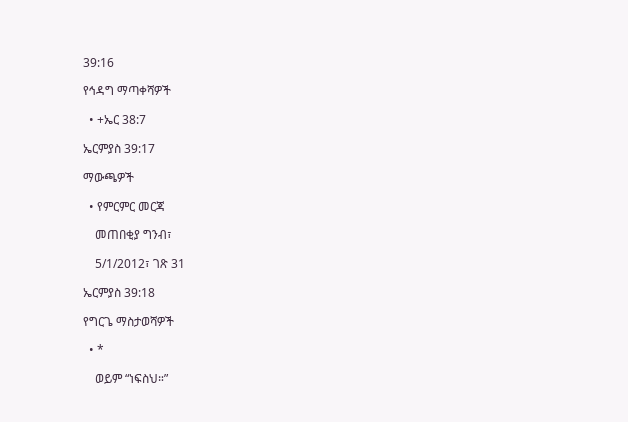39:16

የኅዳግ ማጣቀሻዎች

  • +ኤር 38:7

ኤርምያስ 39:17

ማውጫዎች

  • የምርምር መርጃ

    መጠበቂያ ግንብ፣

    5/1/2012፣ ገጽ 31

ኤርምያስ 39:18

የግርጌ ማስታወሻዎች

  • *

    ወይም “ነፍስህ።”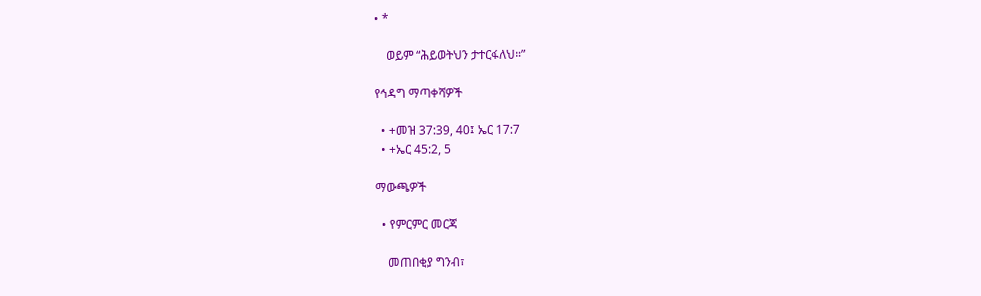• *

    ወይም “ሕይወትህን ታተርፋለህ።”

የኅዳግ ማጣቀሻዎች

  • +መዝ 37:39, 40፤ ኤር 17:7
  • +ኤር 45:2, 5

ማውጫዎች

  • የምርምር መርጃ

    መጠበቂያ ግንብ፣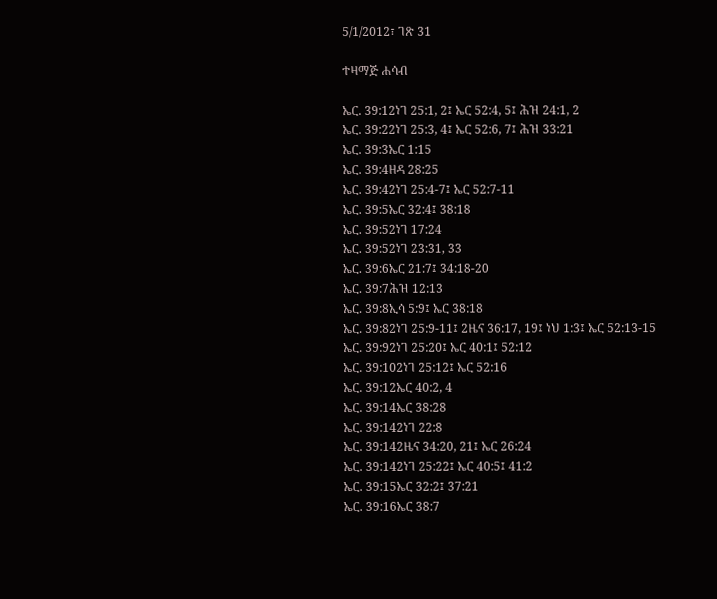5/1/2012፣ ገጽ 31

ተዛማጅ ሐሳብ

ኤር. 39:12ነገ 25:1, 2፤ ኤር 52:4, 5፤ ሕዝ 24:1, 2
ኤር. 39:22ነገ 25:3, 4፤ ኤር 52:6, 7፤ ሕዝ 33:21
ኤር. 39:3ኤር 1:15
ኤር. 39:4ዘዳ 28:25
ኤር. 39:42ነገ 25:4-7፤ ኤር 52:7-11
ኤር. 39:5ኤር 32:4፤ 38:18
ኤር. 39:52ነገ 17:24
ኤር. 39:52ነገ 23:31, 33
ኤር. 39:6ኤር 21:7፤ 34:18-20
ኤር. 39:7ሕዝ 12:13
ኤር. 39:8ኢሳ 5:9፤ ኤር 38:18
ኤር. 39:82ነገ 25:9-11፤ 2ዜና 36:17, 19፤ ነህ 1:3፤ ኤር 52:13-15
ኤር. 39:92ነገ 25:20፤ ኤር 40:1፤ 52:12
ኤር. 39:102ነገ 25:12፤ ኤር 52:16
ኤር. 39:12ኤር 40:2, 4
ኤር. 39:14ኤር 38:28
ኤር. 39:142ነገ 22:8
ኤር. 39:142ዜና 34:20, 21፤ ኤር 26:24
ኤር. 39:142ነገ 25:22፤ ኤር 40:5፤ 41:2
ኤር. 39:15ኤር 32:2፤ 37:21
ኤር. 39:16ኤር 38:7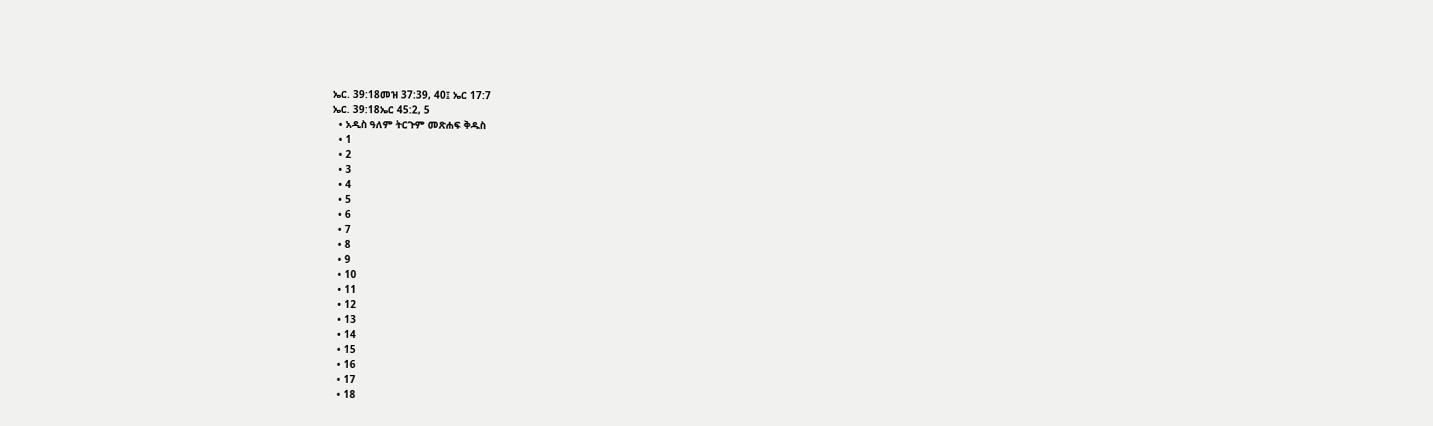ኤር. 39:18መዝ 37:39, 40፤ ኤር 17:7
ኤር. 39:18ኤር 45:2, 5
  • አዲስ ዓለም ትርጉም መጽሐፍ ቅዱስ
  • 1
  • 2
  • 3
  • 4
  • 5
  • 6
  • 7
  • 8
  • 9
  • 10
  • 11
  • 12
  • 13
  • 14
  • 15
  • 16
  • 17
  • 18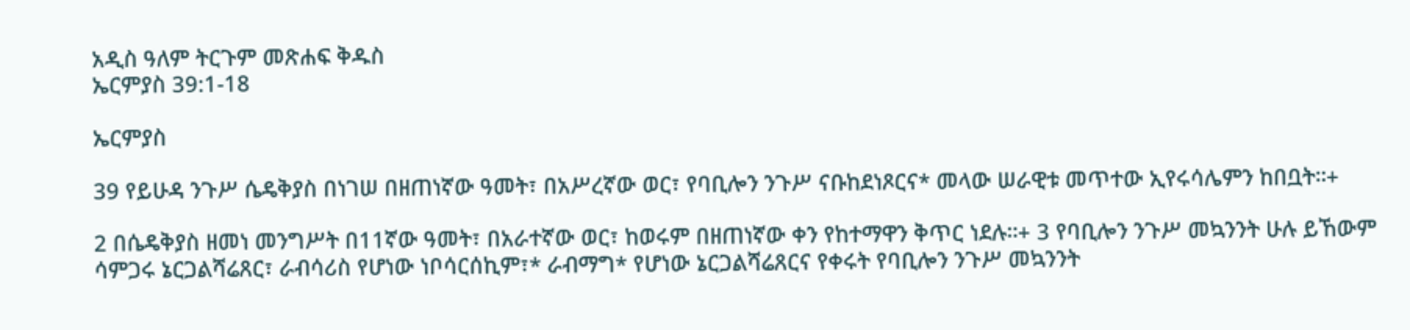አዲስ ዓለም ትርጉም መጽሐፍ ቅዱስ
ኤርምያስ 39:1-18

ኤርምያስ

39 የይሁዳ ንጉሥ ሴዴቅያስ በነገሠ በዘጠነኛው ዓመት፣ በአሥረኛው ወር፣ የባቢሎን ንጉሥ ናቡከደነጾርና* መላው ሠራዊቱ መጥተው ኢየሩሳሌምን ከበቧት።+

2 በሴዴቅያስ ዘመነ መንግሥት በ11ኛው ዓመት፣ በአራተኛው ወር፣ ከወሩም በዘጠነኛው ቀን የከተማዋን ቅጥር ነደሉ።+ 3 የባቢሎን ንጉሥ መኳንንት ሁሉ ይኸውም ሳምጋሩ ኔርጋልሻሬጸር፣ ራብሳሪስ የሆነው ነቦሳርሰኪም፣* ራብማግ* የሆነው ኔርጋልሻሬጸርና የቀሩት የባቢሎን ንጉሥ መኳንንት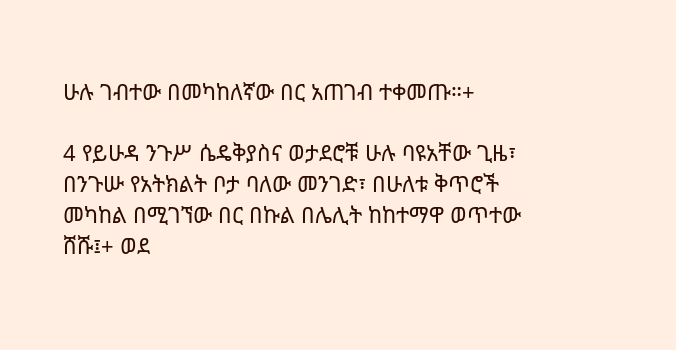ሁሉ ገብተው በመካከለኛው በር አጠገብ ተቀመጡ።+

4 የይሁዳ ንጉሥ ሴዴቅያስና ወታደሮቹ ሁሉ ባዩአቸው ጊዜ፣ በንጉሡ የአትክልት ቦታ ባለው መንገድ፣ በሁለቱ ቅጥሮች መካከል በሚገኘው በር በኩል በሌሊት ከከተማዋ ወጥተው ሸሹ፤+ ወደ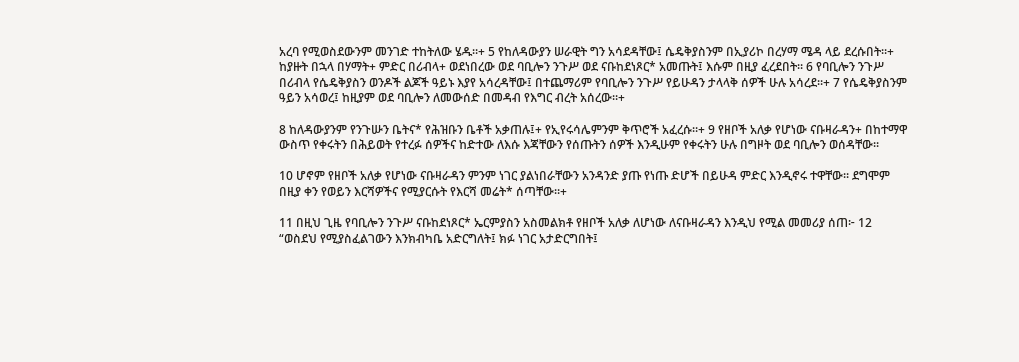አረባ የሚወስደውንም መንገድ ተከትለው ሄዱ።+ 5 የከለዳውያን ሠራዊት ግን አሳደዳቸው፤ ሴዴቅያስንም በኢያሪኮ በረሃማ ሜዳ ላይ ደረሱበት።+ ከያዙት በኋላ በሃማት+ ምድር በሪብላ+ ወደነበረው ወደ ባቢሎን ንጉሥ ወደ ናቡከደነጾር* አመጡት፤ እሱም በዚያ ፈረደበት። 6 የባቢሎን ንጉሥ በሪብላ የሴዴቅያስን ወንዶች ልጆች ዓይኑ እያየ አሳረዳቸው፤ በተጨማሪም የባቢሎን ንጉሥ የይሁዳን ታላላቅ ሰዎች ሁሉ አሳረደ።+ 7 የሴዴቅያስንም ዓይን አሳወረ፤ ከዚያም ወደ ባቢሎን ለመውሰድ በመዳብ የእግር ብረት አሰረው።+

8 ከለዳውያንም የንጉሡን ቤትና* የሕዝቡን ቤቶች አቃጠሉ፤+ የኢየሩሳሌምንም ቅጥሮች አፈረሱ።+ 9 የዘቦች አለቃ የሆነው ናቡዛራዳን+ በከተማዋ ውስጥ የቀሩትን በሕይወት የተረፉ ሰዎችና ከድተው ለእሱ እጃቸውን የሰጡትን ሰዎች እንዲሁም የቀሩትን ሁሉ በግዞት ወደ ባቢሎን ወሰዳቸው።

10 ሆኖም የዘቦች አለቃ የሆነው ናቡዛራዳን ምንም ነገር ያልነበራቸውን አንዳንድ ያጡ የነጡ ድሆች በይሁዳ ምድር እንዲኖሩ ተዋቸው። ደግሞም በዚያ ቀን የወይን እርሻዎችና የሚያርሱት የእርሻ መሬት* ሰጣቸው።+

11 በዚህ ጊዜ የባቢሎን ንጉሥ ናቡከደነጾር* ኤርምያስን አስመልክቶ የዘቦች አለቃ ለሆነው ለናቡዛራዳን እንዲህ የሚል መመሪያ ሰጠ፦ 12 “ወስደህ የሚያስፈልገውን እንክብካቤ አድርግለት፤ ክፉ ነገር አታድርግበት፤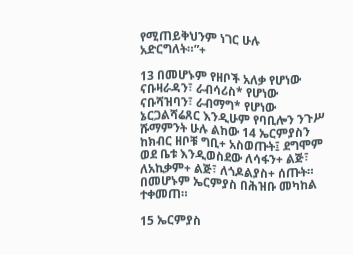የሚጠይቅህንም ነገር ሁሉ አድርግለት።”+

13 በመሆኑም የዘቦች አለቃ የሆነው ናቡዛራዳን፣ ራብሳሪስ* የሆነው ናቡሻዝባን፣ ራብማግ* የሆነው ኔርጋልሻሬጸር እንዲሁም የባቢሎን ንጉሥ ሹማምንት ሁሉ ልከው 14 ኤርምያስን ከክብር ዘቦቹ ግቢ+ አስወጡት፤ ደግሞም ወደ ቤቱ እንዲወስደው ለሳፋን+ ልጅ፣ ለአኪቃም+ ልጅ፣ ለጎዶልያስ+ ሰጡት። በመሆኑም ኤርምያስ በሕዝቡ መካከል ተቀመጠ።

15 ኤርምያስ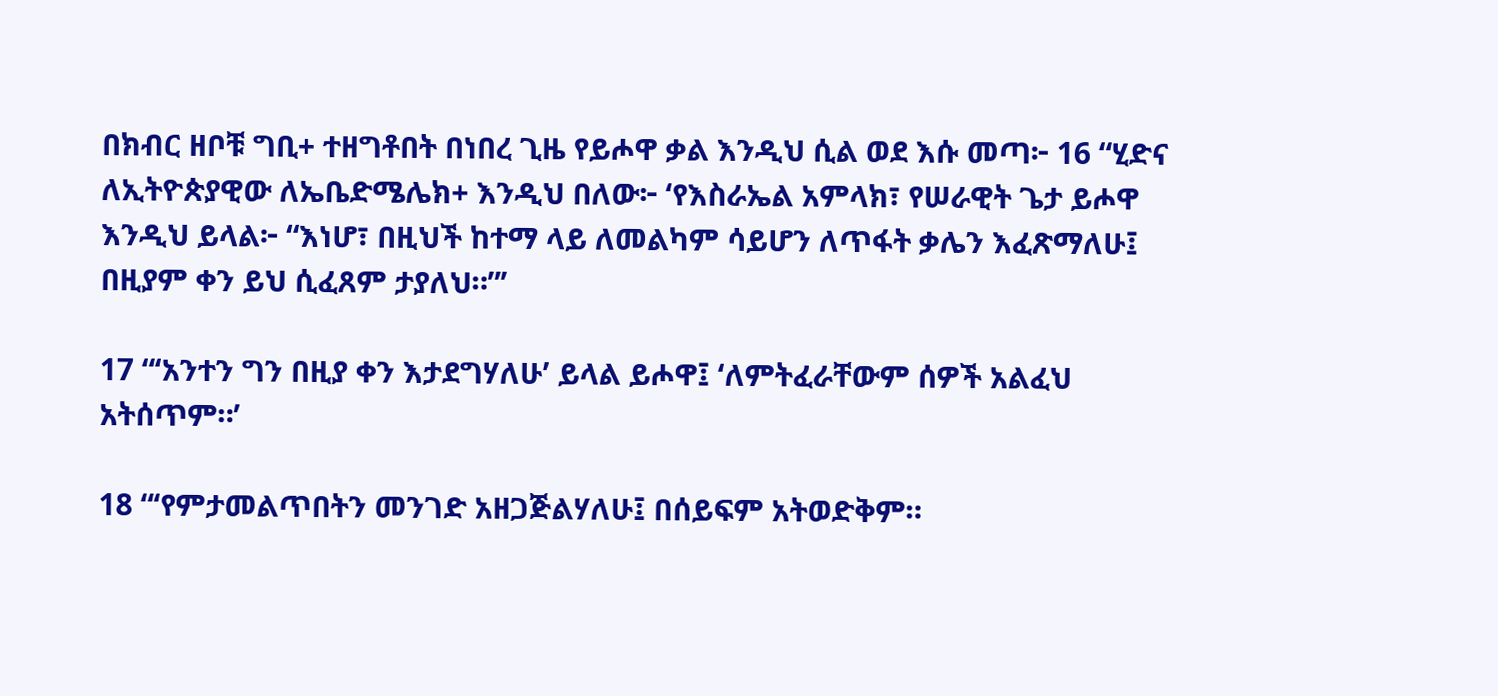በክብር ዘቦቹ ግቢ+ ተዘግቶበት በነበረ ጊዜ የይሖዋ ቃል እንዲህ ሲል ወደ እሱ መጣ፦ 16 “ሂድና ለኢትዮጵያዊው ለኤቤድሜሌክ+ እንዲህ በለው፦ ‘የእስራኤል አምላክ፣ የሠራዊት ጌታ ይሖዋ እንዲህ ይላል፦ “እነሆ፣ በዚህች ከተማ ላይ ለመልካም ሳይሆን ለጥፋት ቃሌን እፈጽማለሁ፤ በዚያም ቀን ይህ ሲፈጸም ታያለህ።”’

17 “‘አንተን ግን በዚያ ቀን እታደግሃለሁ’ ይላል ይሖዋ፤ ‘ለምትፈራቸውም ሰዎች አልፈህ አትሰጥም።’

18 “‘የምታመልጥበትን መንገድ አዘጋጅልሃለሁ፤ በሰይፍም አትወድቅም።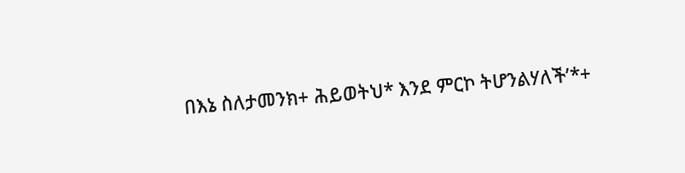በእኔ ስለታመንክ+ ሕይወትህ* እንደ ምርኮ ትሆንልሃለች’*+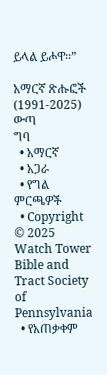ይላል ይሖዋ።”

አማርኛ ጽሑፎች (1991-2025)
ውጣ
ግባ
  • አማርኛ
  • አጋራ
  • የግል ምርጫዎች
  • Copyright © 2025 Watch Tower Bible and Tract Society of Pennsylvania
  • የአጠቃቀም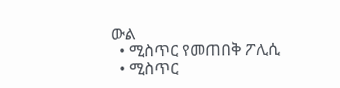ውል
  • ሚስጥር የመጠበቅ ፖሊሲ
  • ሚስጥር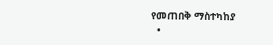የመጠበቅ ማስተካከያ
  •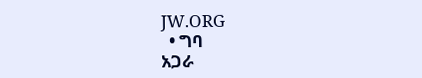JW.ORG
  • ግባ
አጋራ